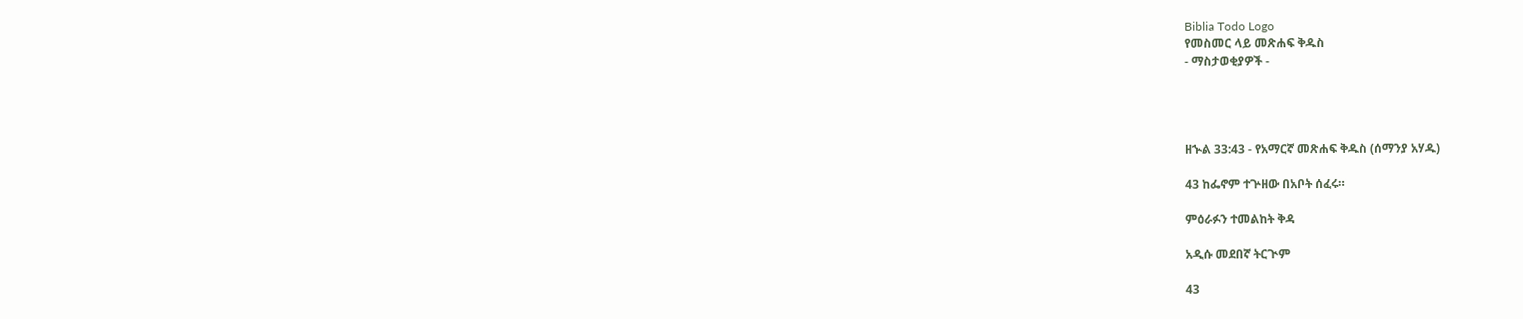Biblia Todo Logo
የመስመር ላይ መጽሐፍ ቅዱስ
- ማስታወቂያዎች -




ዘኍል 33:43 - የአማርኛ መጽሐፍ ቅዱስ (ሰማንያ አሃዱ)

43 ከፌኖም ተጕዘው በአቦት ሰፈሩ።

ምዕራፉን ተመልከት ቅዳ

አዲሱ መደበኛ ትርጒም

43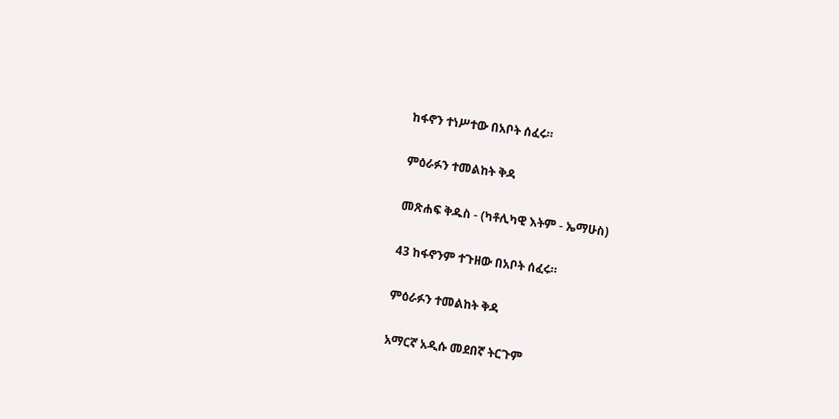ከፋኖን ተነሥተው በአቦት ሰፈሩ።

ምዕራፉን ተመልከት ቅዳ

መጽሐፍ ቅዱስ - (ካቶሊካዊ እትም - ኤማሁስ)

43 ከፋኖንም ተጉዘው በአቦት ሰፈሩ።

ምዕራፉን ተመልከት ቅዳ

አማርኛ አዲሱ መደበኛ ትርጉም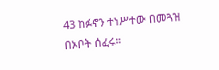43 ከፉኖን ተነሥተው በመጓዝ በኦቦት ሰፈሩ።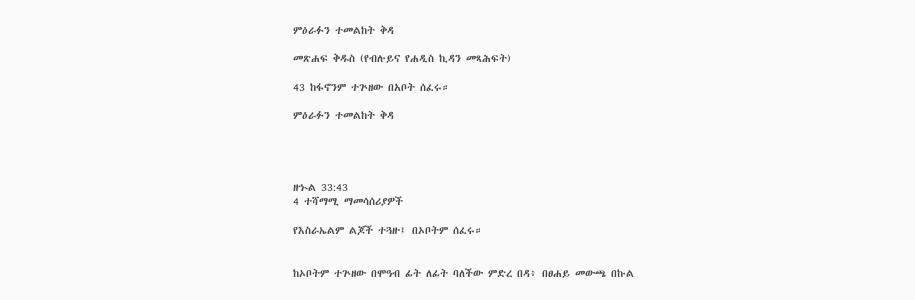ምዕራፉን ተመልከት ቅዳ

መጽሐፍ ቅዱስ (የብሉይና የሐዲስ ኪዳን መጻሕፍት)

43 ከፋኖንም ተጕዘው በአቦት ሰፈሩ።

ምዕራፉን ተመልከት ቅዳ




ዘኍል 33:43
4 ተሻማሚ ማመሳሰሪያዎች

የእስራኤልም ልጆች ተጓዙ፤ በኦቦትም ሰፈሩ።


ከኦቦትም ተጕዘው በሞዓብ ፊት ለፊት ባለችው ምድረ በዳ፥ በፀሐይ መውጫ በኩል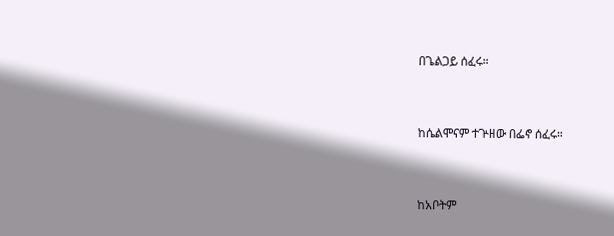በጌልጋይ ሰፈሩ።


ከሴልሞናም ተጕዘው በፌኖ ሰፈሩ።


ከአቦትም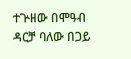ተጕዘው በሞዓብ ዳርቻ ባለው በጋይ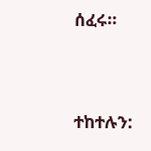ሰፈሩ።


ተከተሉን: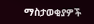ማስታወቂያዎች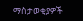ማስታወቂያዎች